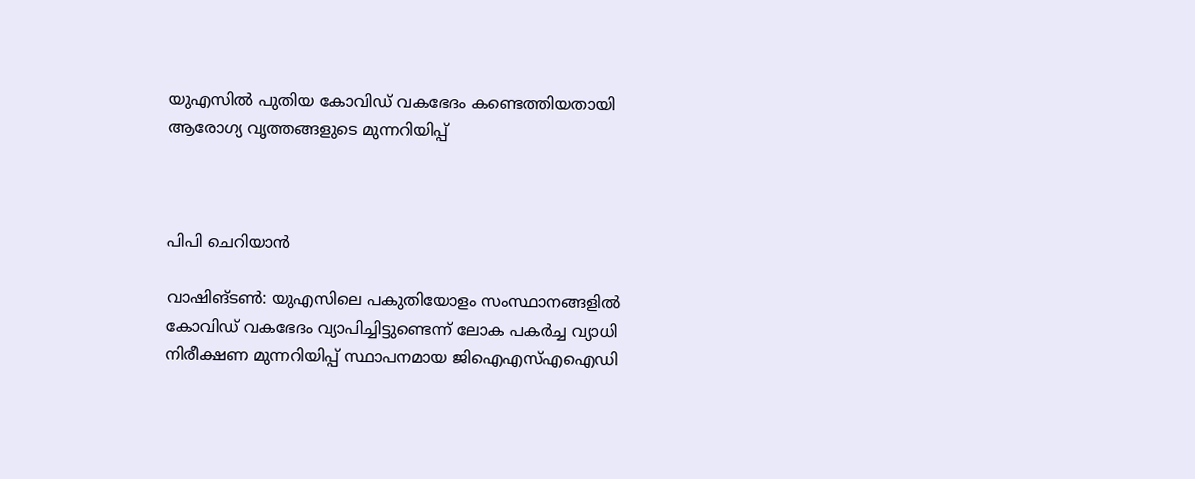യുഎസില്‍ പുതിയ കോവിഡ് വകഭേദം കണ്ടെത്തിയതായി ആരോഗ്യ വൃത്തങ്ങളുടെ മുന്നറിയിപ്പ്



പിപി ചെറിയാന്‍

വാഷിങ്ടണ്‍: യുഎസിലെ പകുതിയോളം സംസ്ഥാനങ്ങളില്‍ കോവിഡ് വകഭേദം വ്യാപിച്ചിട്ടുണ്ടെന്ന് ലോക പകര്‍ച്ച വ്യാധി നിരീക്ഷണ മുന്നറിയിപ്പ് സ്ഥാപനമായ ജിഐഎസ്എഐഡി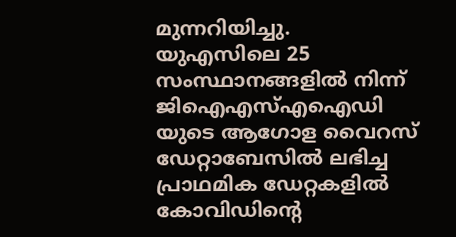മുന്നറിയിച്ചു. യുഎസിലെ 25 സംസ്ഥാനങ്ങളില്‍ നിന്ന് ജിഐഎസ്എഐഡി യുടെ ആഗോള വൈറസ് ഡേറ്റാബേസില്‍ ലഭിച്ച പ്രാഥമിക ഡേറ്റകളില്‍ കോവിഡിന്റെ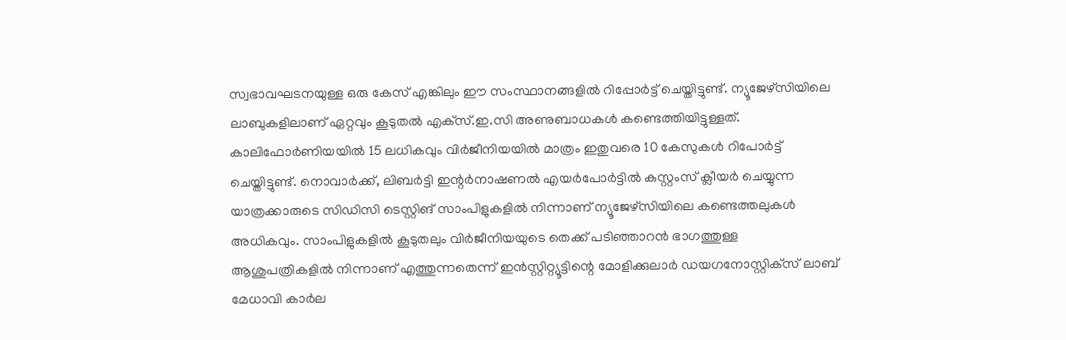സ്വഭാവഘടനയുള്ള ഒരു കേസ് എങ്കിലും ഈ സംസ്ഥാനങ്ങളില്‍ റിപ്പോര്‍ട്ട് ചെയ്തിട്ടുണ്ട്. ന്യൂജേഴ്‌സിയിലെ ലാബുകളിലാണ് ഏറ്റവും കൂടുതല്‍ എക്‌സ്.ഇ.സി അണുബാധകള്‍ കണ്ടെത്തിയിട്ടുള്ളത്. കാലിഫോര്‍ണിയയില്‍ 15 ലധികവും വിര്‍ജീനിയയില്‍ മാത്രം ഇതുവരെ 10 കേസുകള്‍ റിപോര്‍ട്ട് ചെയ്തിട്ടുണ്ട്. നൊവാര്‍ക്ക്, ലിബര്‍ട്ടി ഇന്റര്‍നാഷണല്‍ എയര്‍പോര്‍ട്ടില്‍ കസ്റ്റംസ് ക്ലീയര്‍ ചെയ്യുന്ന യാത്രക്കാരുടെ സിഡിസി ടെസ്റ്റിങ് സാംപിളുകളില്‍ നിന്നാണ് ന്യൂജേഴ്‌സിയിലെ കണ്ടെത്തലുകള്‍ അധികവും. സാംപിളുകളില്‍ കൂടുതലും വിര്‍ജീനിയയുടെ തെക്ക് പടിഞ്ഞാറന്‍ ഭാഗത്തുള്ള ആശുപത്രികളില്‍ നിന്നാണ് എത്തുന്നതെന്ന് ഇന്‍സ്റ്റിറ്റ്യൂട്ടിന്റെ മോളിക്കുലാര്‍ ഡയഗനോസ്റ്റിക്‌സ് ലാബ് മേധാവി കാര്‍ല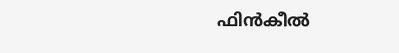ഫിന്‍കീല്‍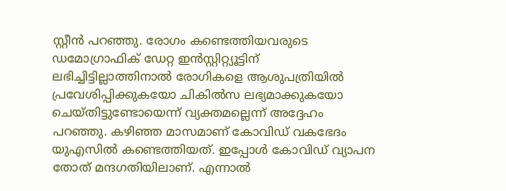സ്റ്റീന്‍ പറഞ്ഞു. രോഗം കണ്ടെത്തിയവരുടെ ഡമോഗ്രാഫിക് ഡേറ്റ ഇന്‍സ്റ്റിറ്റ്യൂട്ടിന് ലഭിച്ചിട്ടില്ലാത്തിനാല്‍ രോഗികളെ ആശുപത്രിയില്‍ പ്രവേശിപ്പിക്കുകയോ ചികില്‍സ ലഭ്യമാക്കുകയോ ചെയ്തിട്ടുണ്ടോയെന്ന് വ്യക്തമല്ലെന്ന് അദ്ദേഹം പറഞ്ഞു. കഴിഞ്ഞ മാസമാണ് കോവിഡ് വകഭേദം യുഎസില്‍ കണ്ടെത്തിയത്. ഇപ്പോള്‍ കോവിഡ് വ്യാപന തോത് മന്ദഗതിയിലാണ്. എന്നാല്‍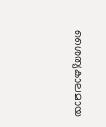ശൈത്യകാലമായ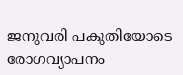ജനുവരി പകുതിയോടെ രോഗവ്യാപനം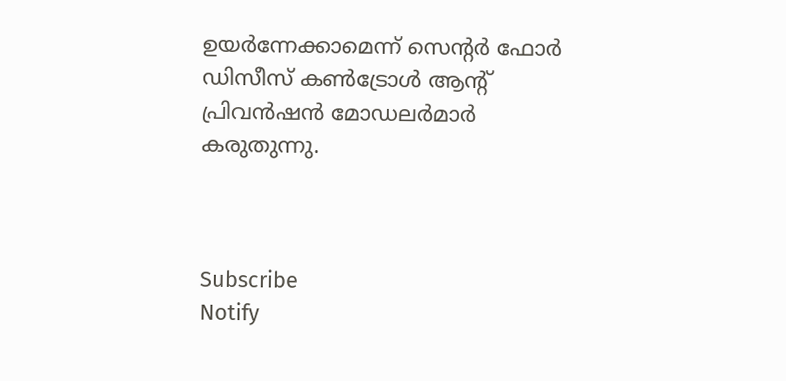ഉയര്‍ന്നേക്കാമെന്ന് സെന്റര്‍ ഫോര്‍ ഡിസീസ് കണ്‍ട്രോള്‍ ആന്റ് പ്രിവന്‍ഷന്‍ മോഡലര്‍മാര്‍ കരുതുന്നു.



Subscribe
Notify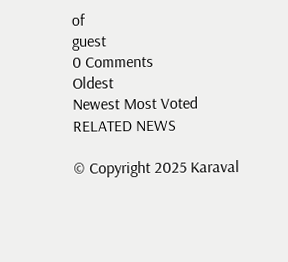of
guest
0 Comments
Oldest
Newest Most Voted
RELATED NEWS

© Copyright 2025 Karaval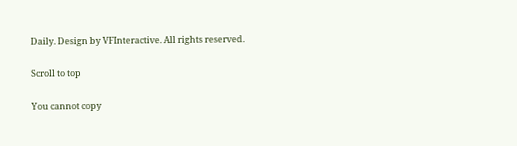Daily. Design by VFInteractive. All rights reserved.

Scroll to top

You cannot copy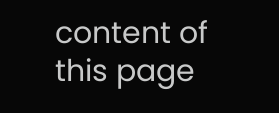content of this page